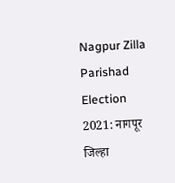Nagpur Zilla Parishad Election 2021: नागपूर जिल्हा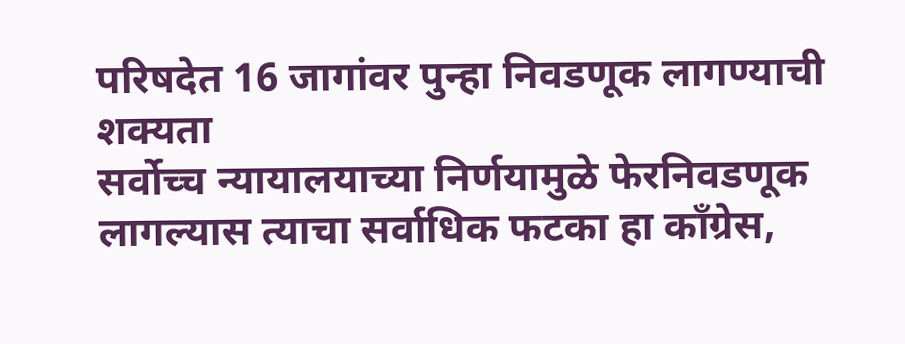परिषदेत 16 जागांवर पुन्हा निवडणूक लागण्याची शक्यता
सर्वोच्च न्यायालयाच्या निर्णयामुळे फेरनिवडणूक लागल्यास त्याचा सर्वाधिक फटका हा काँग्रेस,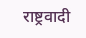राष्ट्रवादी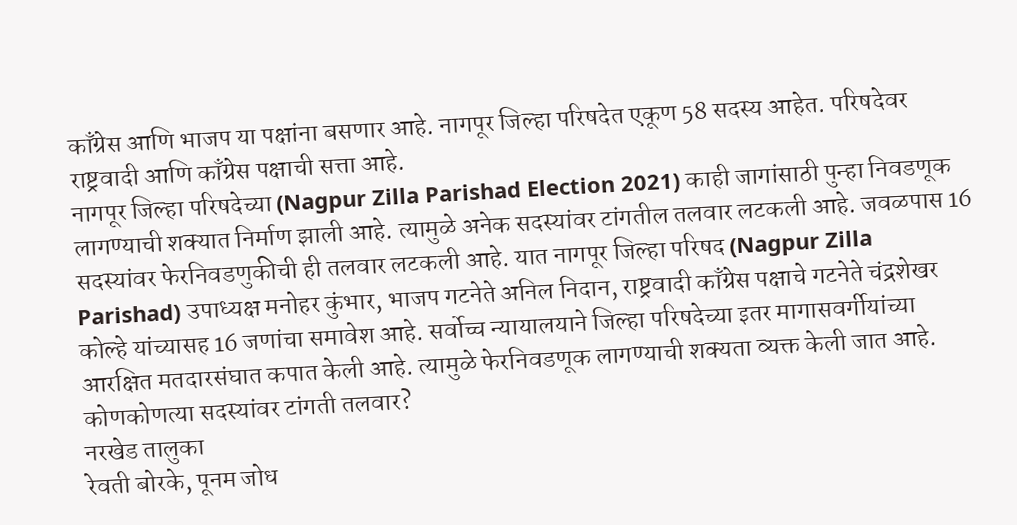काँग्रेस आणि भाजप या पक्षांना बसणार आहे. नागपूर जिल्हा परिषदेत एकूण 58 सदस्य आहेत. परिषदेवर राष्ट्रवादी आणि काँग्रेस पक्षाची सत्ता आहे.
नागपूर जिल्हा परिषदेच्या (Nagpur Zilla Parishad Election 2021) काही जागांसाठी पुन्हा निवडणूक लागण्याची शक्यात निर्माण झाली आहे. त्यामुळे अनेक सदस्यांवर टांगतील तलवार लटकली आहे. जवळपास 16 सदस्यांवर फेरनिवडणुकीची ही तलवार लटकली आहे. यात नागपूर जिल्हा परिषद (Nagpur Zilla Parishad) उपाध्यक्ष मनोहर कुंभार, भाजप गटनेते अनिल निदान, राष्ट्रवादी काँग्रेस पक्षाचे गटनेते चंद्रशेखर कोल्हे यांच्यासह 16 जणांचा समावेश आहे. सर्वोच्च न्यायालयाने जिल्हा परिषदेच्या इतर मागासवर्गीयांच्या आरक्षित मतदारसंघात कपात केली आहे. त्यामुळे फेरनिवडणूक लागण्याची शक्यता व्यक्त केली जात आहे.
कोणकोणत्या सदस्यांवर टांगती तलवार?
नरखेड तालुका
रेवती बोरके, पूनम जोध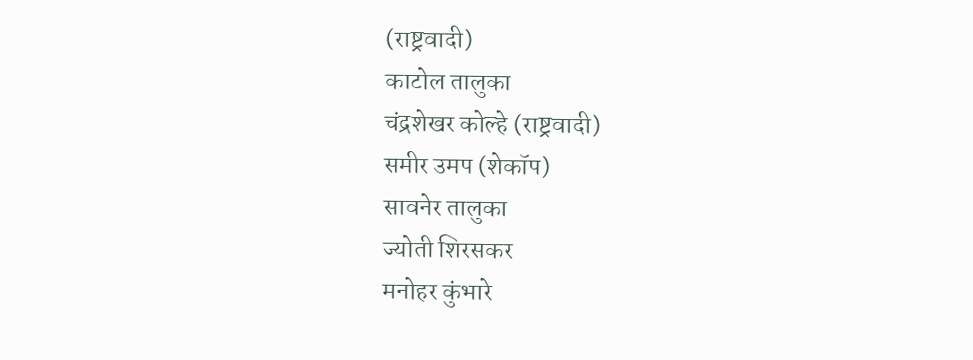(राष्ट्रवादी)
काटोल तालुका
चंद्रशेखर कोल्हे (राष्ट्रवादी)
समीर उमप (शेकॉप)
सावनेर तालुका
ज्योती शिरसकर
मनोहर कुंभारे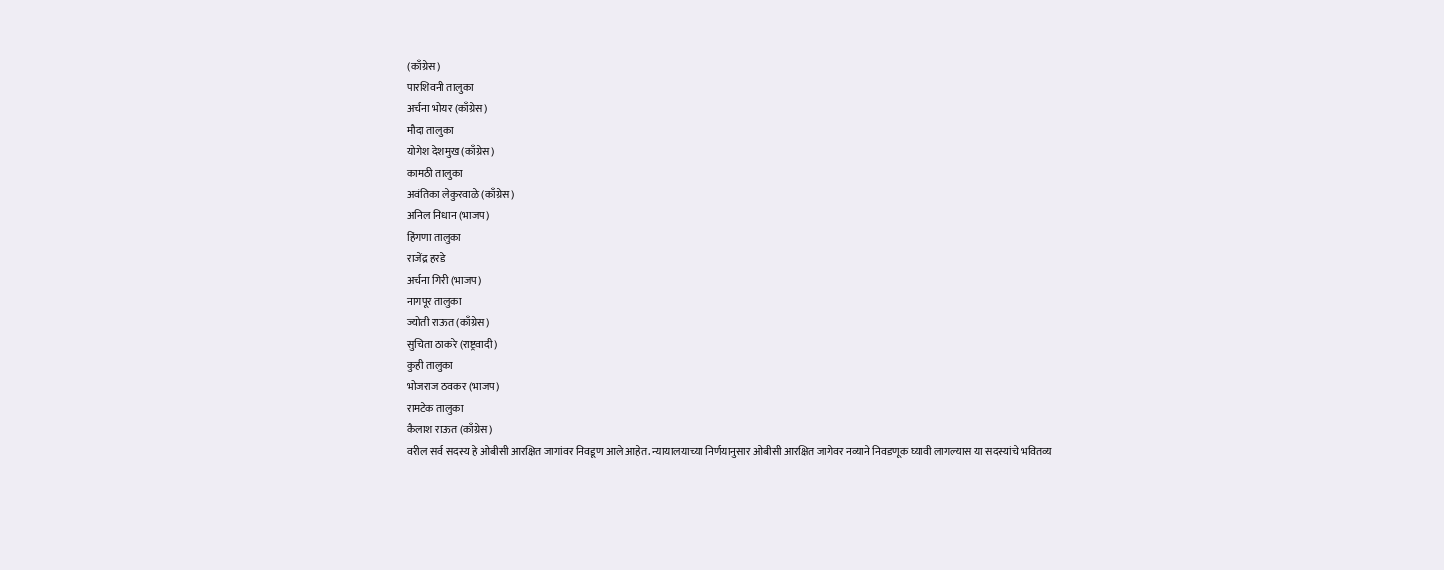(काँग्रेस)
पारशिवनी तालुका
अर्चना भोयर (काँग्रेस)
मौदा तालुका
योगेश देशमुख (काँग्रेस)
कामठी तालुका
अवंतिका लेकुरवाळे (काँग्रेस)
अनिल निधान (भाजप)
हिंगणा तालुका
राजेंद्र हरडे
अर्चना गिरी (भाजप)
नागपूर तालुका
ज्योती राऊत (काँग्रेस)
सुचिता ठाकरे (राष्ट्रवादी)
कुही तालुका
भोजराज ठवकर (भाजप)
रामटेक तालुका
कैलाश राऊत (काँग्रेस)
वरील सर्व सदस्य हे ओबीसी आरक्षित जागांवर निवडूण आले आहेत. न्यायालयाच्या निर्णयानुसार ओबीसी आरक्षित जागेवर नव्याने निवडणूक घ्यावी लागल्यास या सदस्यांचे भवितव्य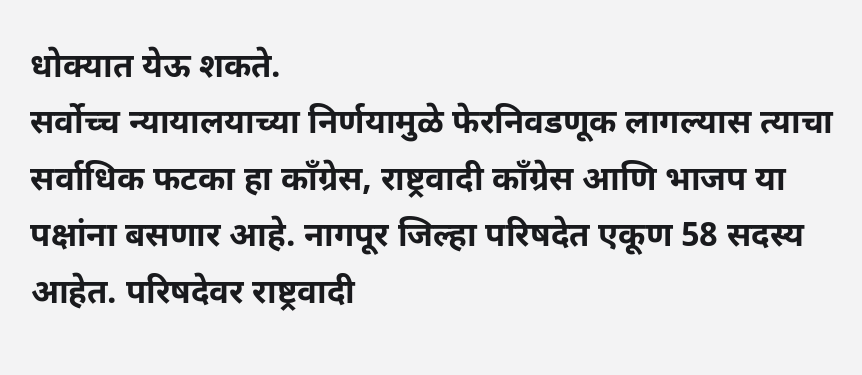धोक्यात येऊ शकते.
सर्वोच्च न्यायालयाच्या निर्णयामुळे फेरनिवडणूक लागल्यास त्याचा सर्वाधिक फटका हा काँग्रेस, राष्ट्रवादी काँग्रेस आणि भाजप या पक्षांना बसणार आहे. नागपूर जिल्हा परिषदेत एकूण 58 सदस्य आहेत. परिषदेवर राष्ट्रवादी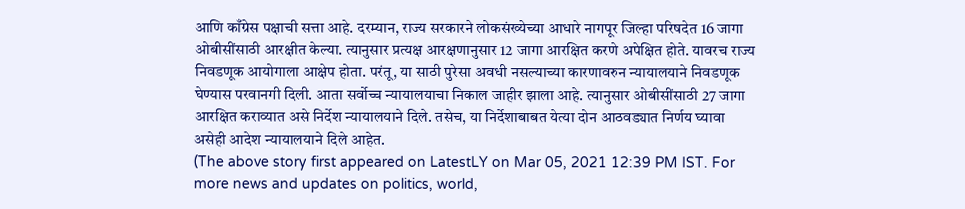आणि काँग्रेस पक्षाची सत्ता आहे. दरम्यान, राज्य सरकारने लोकसंख्येच्या आधारे नागपूर जिल्हा परिषदेत 16 जागा ओबीसींसाठी आरक्षीत केल्या. त्यानुसार प्रत्यक्ष आरक्षणानुसार 12 जागा आरक्षित करणे अपेक्षित होते. यावरच राज्य निवडणूक आयोगाला आक्षेप होता. परंतू, या साठी पुरेसा अवधी नसल्याच्या कारणावरुन न्यायालयाने निवडणूक घेण्यास परवानगी दिली. आता सर्वोच्च न्यायालयाचा निकाल जाहीर झाला आहे. त्यानुसार ओबीसींसाठी 27 जागा आरक्षित कराव्यात असे निर्देश न्यायालयाने दिले. तसेच, या निर्देशाबाबत येत्या दोन आठवड्यात निर्णय घ्यावा असेही आदेश न्यायालयाने दिले आहेत.
(The above story first appeared on LatestLY on Mar 05, 2021 12:39 PM IST. For more news and updates on politics, world,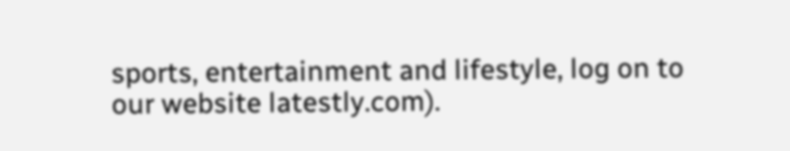sports, entertainment and lifestyle, log on to our website latestly.com).